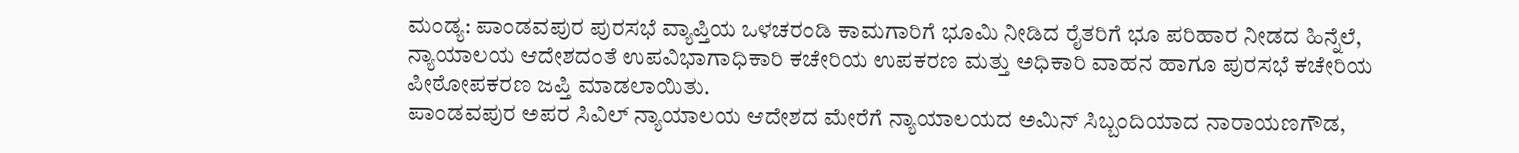ಮಂಡ್ಯ: ಪಾಂಡವಪುರ ಪುರಸಭೆ ವ್ಯಾಪ್ತಿಯ ಒಳಚರಂಡಿ ಕಾಮಗಾರಿಗೆ ಭೂಮಿ ನೀಡಿದ ರೈತರಿಗೆ ಭೂ ಪರಿಹಾರ ನೀಡದ ಹಿನ್ನೆಲೆ, ನ್ಯಾಯಾಲಯ ಆದೇಶದಂತೆ ಉಪವಿಭಾಗಾಧಿಕಾರಿ ಕಚೇರಿಯ ಉಪಕರಣ ಮತ್ತು ಅಧಿಕಾರಿ ವಾಹನ ಹಾಗೂ ಪುರಸಭೆ ಕಚೇರಿಯ ಪೀಠೋಪಕರಣ ಜಪ್ತಿ ಮಾಡಲಾಯಿತು.
ಪಾಂಡವಪುರ ಅಪರ ಸಿವಿಲ್ ನ್ಯಾಯಾಲಯ ಆದೇಶದ ಮೇರೆಗೆ ನ್ಯಾಯಾಲಯದ ಅಮಿನ್ ಸಿಬ್ಬಂದಿಯಾದ ನಾರಾಯಣಗೌಡ,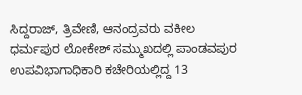ಸಿದ್ದರಾಜ್, ತ್ರಿವೇಣಿ, ಆನಂದ್ರವರು ವಕೀಲ ಧರ್ಮಪುರ ಲೋಕೇಶ್ ಸಮ್ಮುಖದಲ್ಲಿ ಪಾಂಡವಪುರ ಉಪವಿಭಾಗಾಧಿಕಾರಿ ಕಚೇರಿಯಲ್ಲಿದ್ದ 13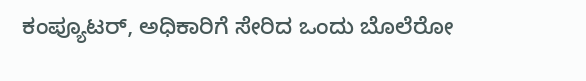ಕಂಪ್ಯೂಟರ್, ಅಧಿಕಾರಿಗೆ ಸೇರಿದ ಒಂದು ಬೊಲೆರೋ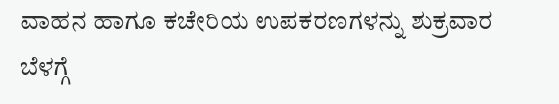ವಾಹನ ಹಾಗೂ ಕಚೇರಿಯ ಉಪಕರಣಗಳನ್ನು ಶುಕ್ರವಾರ ಬೆಳಗ್ಗೆ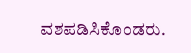ವಶಪಡಿಸಿಕೊಂಡರು.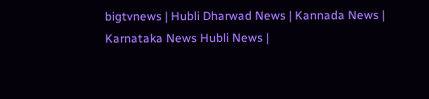bigtvnews | Hubli Dharwad News | Kannada News | Karnataka News Hubli News |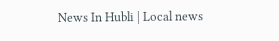News In Hubli | Local news